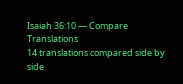Isaiah 36:10 — Compare Translations
14 translations compared side by side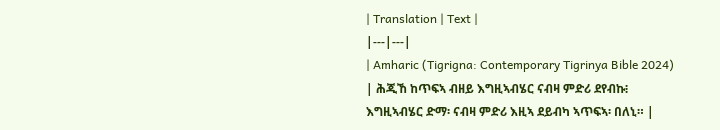| Translation | Text |
|---|---|
| Amharic (Tigrigna: Contemporary Tigrinya Bible 2024) | ሕጂኸ ከጥፍኣ ብዘይ እግዚኣብሄር ናብዛ ምድሪ ደየብኩ፧ እግዚኣብሄር ድማ፡ ናብዛ ምድሪ እዚኣ ደይብካ ኣጥፍኣ፡ በለኒ። |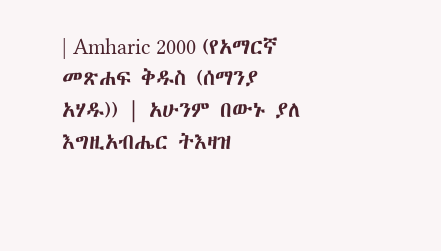| Amharic 2000 (የአማርኛ መጽሐፍ ቅዱስ (ሰማንያ አሃዱ)) | አሁንም በውኑ ያለ እግዚአብሔር ትእዛዝ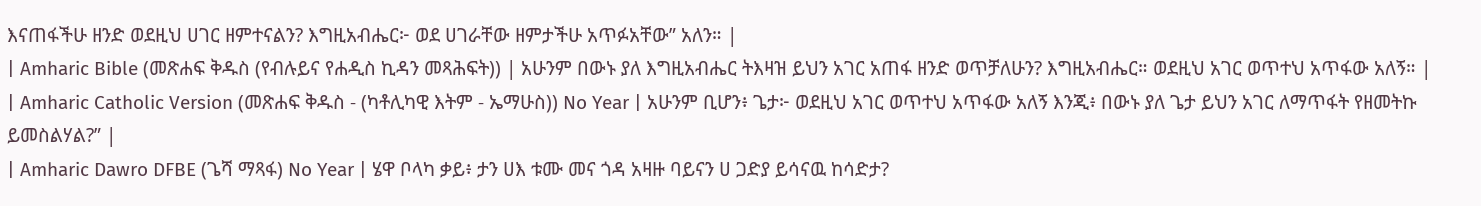እናጠፋችሁ ዘንድ ወደዚህ ሀገር ዘምተናልን? እግዚአብሔር፦ ወደ ሀገራቸው ዘምታችሁ አጥፉአቸው” አለን። |
| Amharic Bible (መጽሐፍ ቅዱስ (የብሉይና የሐዲስ ኪዳን መጻሕፍት)) | አሁንም በውኑ ያለ እግዚአብሔር ትእዛዝ ይህን አገር አጠፋ ዘንድ ወጥቻለሁን? እግዚአብሔር። ወደዚህ አገር ወጥተህ አጥፋው አለኝ። |
| Amharic Catholic Version (መጽሐፍ ቅዱስ - (ካቶሊካዊ እትም - ኤማሁስ)) No Year | አሁንም ቢሆን፥ ጌታ፦ ወደዚህ አገር ወጥተህ አጥፋው አለኝ እንጂ፥ በውኑ ያለ ጌታ ይህን አገር ለማጥፋት የዘመትኩ ይመስልሃል?” |
| Amharic Dawro DFBE (ጌሻ ማጻፋ) No Year | ሄዋ ቦላካ ቃይ፥ ታን ሀእ ቱሙ መና ጎዳ አዛዙ ባይናን ሀ ጋድያ ይሳናዉ ከሳድታ?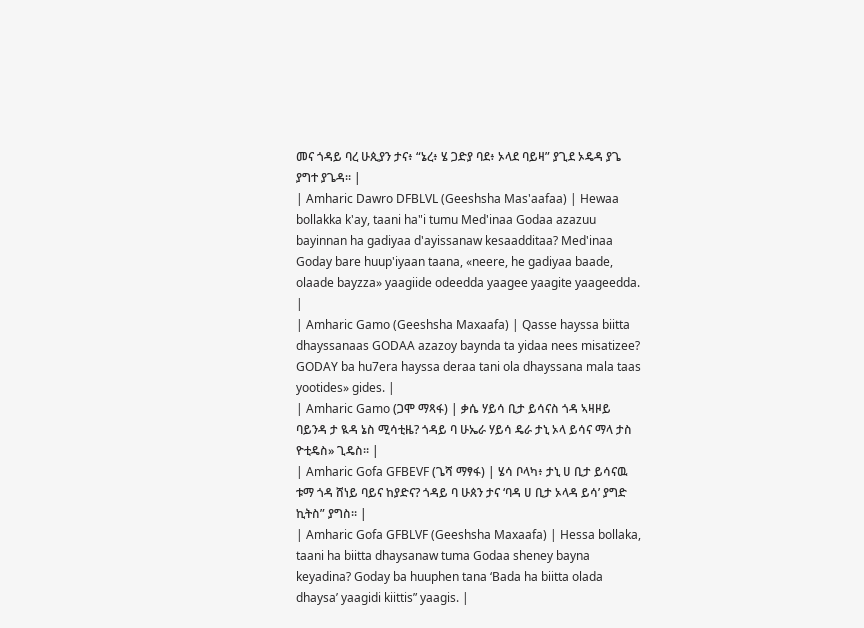መና ጎዳይ ባረ ሁጲያን ታና፥ “ኔረ፥ ሄ ጋድያ ባደ፥ ኦላደ ባይዛ” ያጊደ ኦዴዳ ያጌ ያግተ ያጌዳ። |
| Amharic Dawro DFBLVL (Geeshsha Mas'aafaa) | Hewaa bollakka k'ay, taani ha"i tumu Med'inaa Godaa azazuu bayinnan ha gadiyaa d'ayissanaw kesaadditaa? Med'inaa Goday bare huup'iyaan taana, «neere, he gadiyaa baade, olaade bayzza» yaagiide odeedda yaagee yaagite yaageedda. |
| Amharic Gamo (Geeshsha Maxaafa) | Qasse hayssa biitta dhayssanaas GODAA azazoy baynda ta yidaa nees misatizee? GODAY ba hu7era hayssa deraa tani ola dhayssana mala taas yootides» gides. |
| Amharic Gamo (ጋሞ ማጻፋ) | ቃሴ ሃይሳ ቢታ ይሳናስ ጎዳ ኣዛዞይ ባይንዳ ታ ዪዳ ኔስ ሚሳቲዜ? ጎዳይ ባ ሁኤራ ሃይሳ ዴራ ታኒ ኦላ ይሳና ማላ ታስ ዮቲዴስ» ጊዴስ። |
| Amharic Gofa GFBEVF (ጌሻ ማፃፋ) | ሄሳ ቦላካ፥ ታኒ ሀ ቢታ ይሳናዉ ቱማ ጎዳ ሸነይ ባይና ከያድና? ጎዳይ ባ ሁጰን ታና ‘ባዳ ሀ ቢታ ኦላዳ ይሳ’ ያግድ ኪትስ” ያግስ። |
| Amharic Gofa GFBLVF (Geeshsha Maxaafa) | Hessa bollaka, taani ha biitta dhaysanaw tuma Godaa sheney bayna keyadina? Goday ba huuphen tana ‘Bada ha biitta olada dhaysa’ yaagidi kiittis” yaagis. |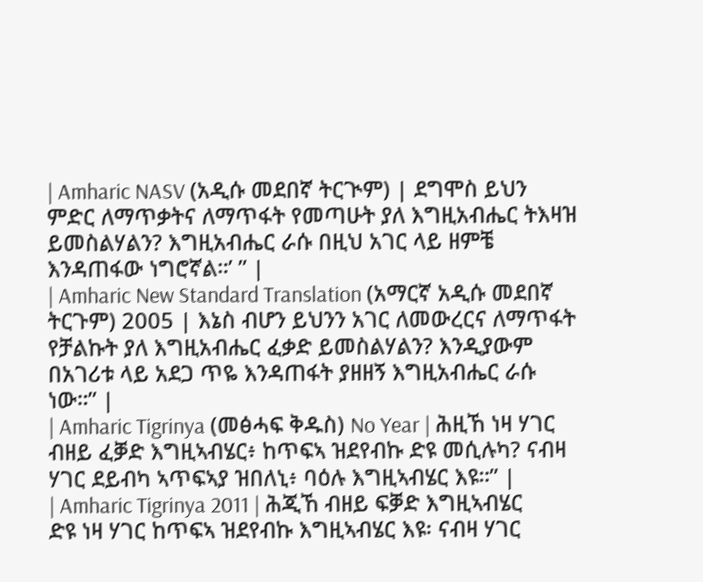| Amharic NASV (አዲሱ መደበኛ ትርጒም) | ደግሞስ ይህን ምድር ለማጥቃትና ለማጥፋት የመጣሁት ያለ እግዚአብሔር ትእዛዝ ይመስልሃልን? እግዚአብሔር ራሱ በዚህ አገር ላይ ዘምቼ እንዳጠፋው ነግሮኛል።’ ” |
| Amharic New Standard Translation (አማርኛ አዲሱ መደበኛ ትርጉም) 2005 | እኔስ ብሆን ይህንን አገር ለመውረርና ለማጥፋት የቻልኩት ያለ እግዚአብሔር ፈቃድ ይመስልሃልን? እንዲያውም በአገሪቱ ላይ አደጋ ጥዬ እንዳጠፋት ያዘዘኝ እግዚአብሔር ራሱ ነው።” |
| Amharic Tigrinya (መፅሓፍ ቅዱስ) No Year | ሕዚኸ ነዛ ሃገር ብዘይ ፈቓድ እግዚኣብሄር፥ ከጥፍኣ ዝደየብኩ ድዩ መሲሉካ? ናብዛ ሃገር ደይብካ ኣጥፍኣያ ዝበለኒ፥ ባዕሉ እግዚኣብሄር እዩ።” |
| Amharic Tigrinya 2011 | ሕጂኸ ብዘይ ፍቓድ እግዚኣብሄር ድዩ ነዛ ሃገር ከጥፍኣ ዝደየብኩ እግዚኣብሄር እዩ፡ ናብዛ ሃገር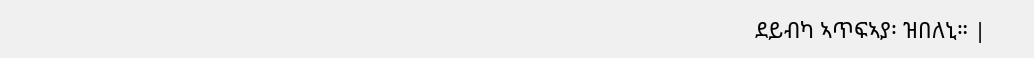ደይብካ ኣጥፍኣያ፡ ዝበለኒ። |